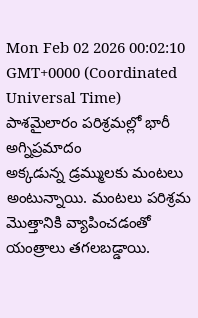Mon Feb 02 2026 00:02:10 GMT+0000 (Coordinated Universal Time)
పాశమైలారం పరిశ్రమల్లో భారీ అగ్నిప్రమాదం
అక్కడున్న డ్రమ్ములకు మంటలు అంటున్నాయి. మంటలు పరిశ్రమ మొత్తానికి వ్యాపించడంతో యంత్రాలు తగలబడ్డాయి.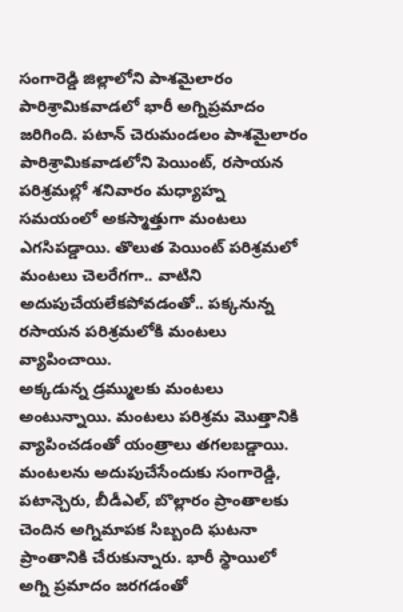సంగారెడ్డి జిల్లాలోని పాశమైలారం పారిశ్రామికవాడలో భారీ అగ్నిప్రమాదం జరిగింది. పటాన్ చెరుమండలం పాశమైలారం పారిశ్రామికవాడలోని పెయింట్, రసాయన పరిశ్రమల్లో శనివారం మధ్యాహ్న సమయంలో అకస్మాత్తుగా మంటలు ఎగసిపడ్డాయి. తొలుత పెయింట్ పరిశ్రమలో మంటలు చెలరేగగా.. వాటిని అదుపుచేయలేకపోవడంతో.. పక్కనున్న రసాయన పరిశ్రమలోకి మంటలు వ్యాపించాయి.
అక్కడున్న డ్రమ్ములకు మంటలు అంటున్నాయి. మంటలు పరిశ్రమ మొత్తానికి వ్యాపించడంతో యంత్రాలు తగలబడ్డాయి. మంటలను అదుపుచేసేందుకు సంగారెడ్డి, పటాన్చెరు, బీడీఎల్, బొల్లారం ప్రాంతాలకు చెందిన అగ్నిమాపక సిబ్బంది ఘటనా ప్రాంతానికి చేరుకున్నారు. భారీ స్థాయిలో అగ్ని ప్రమాదం జరగడంతో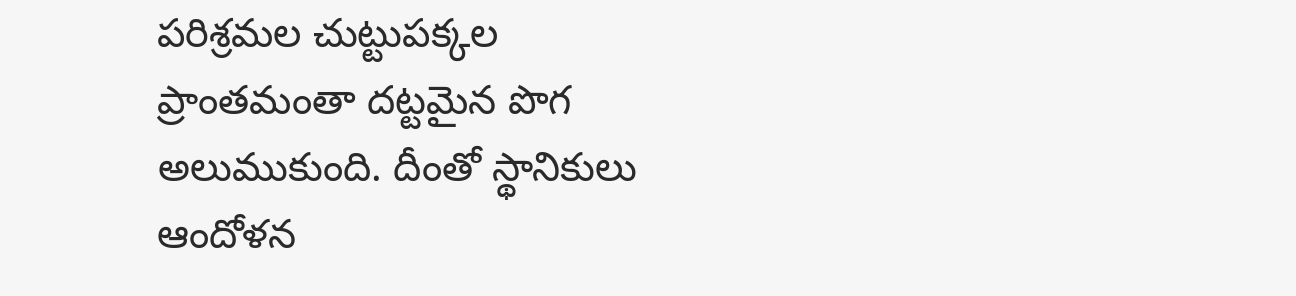పరిశ్రమల చుట్టుపక్కల ప్రాంతమంతా దట్టమైన పొగ అలుముకుంది. దీంతో స్థానికులు ఆందోళన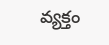వ్యక్తం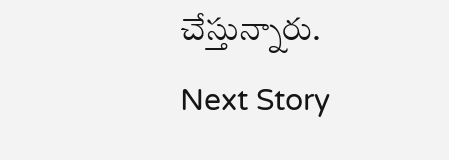చేస్తున్నారు.
Next Story